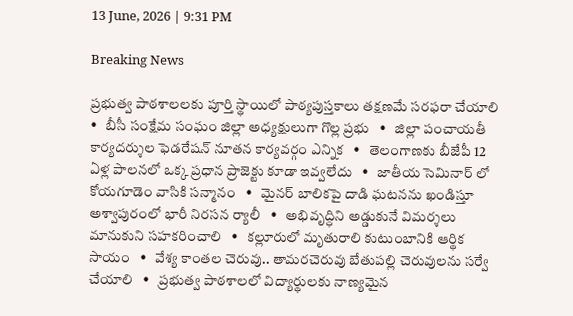13 June, 2026 | 9:31 PM

Breaking News

ప్రభుత్వ పాఠశాలలకు పూర్తి స్థాయిలో పాఠ్యపుస్తకాలు తక్షణమే సరఫరా చేయాలి   •   బీసీ సంక్షేమ సంఘం జిల్లా అధ్యక్షులుగా గొల్ల ప్రభు   •   జిల్లా పంచాయతీ కార్యదర్శుల ఫెడరేషన్ నూతన కార్యవర్గం ఎన్నిక   •   తెలంగాణకు బీజేపీ 12 ఏళ్ల పాలనలో ఒక్క ప్రధాన ప్రాజెక్టు కూడా ఇవ్వలేదు   •   జాతీయ సెమినార్ లో కోయగూడెం వాసికి సన్మానం   •   మైనర్ బాలికపై దాడి ఘటనను ఖండిస్తూ అశ్వాపురంలో భారీ నిరసన ర్యాలీ   •   అభివృద్ధిని అడ్డుకునే విమర్శలు మానుకుని సహకరించాలి   •   కల్లూరులో మృతురాలి కుటుంబానికి ఆర్థిక సాయం   •   వేశ్య కాంతల చెరువు.. తామరచెరువు బేతుపల్లి చెరువులను సర్వే చేయాలి   •   ప్రభుత్వ పాఠశాలలో విద్యార్థులకు నాణ్యమైన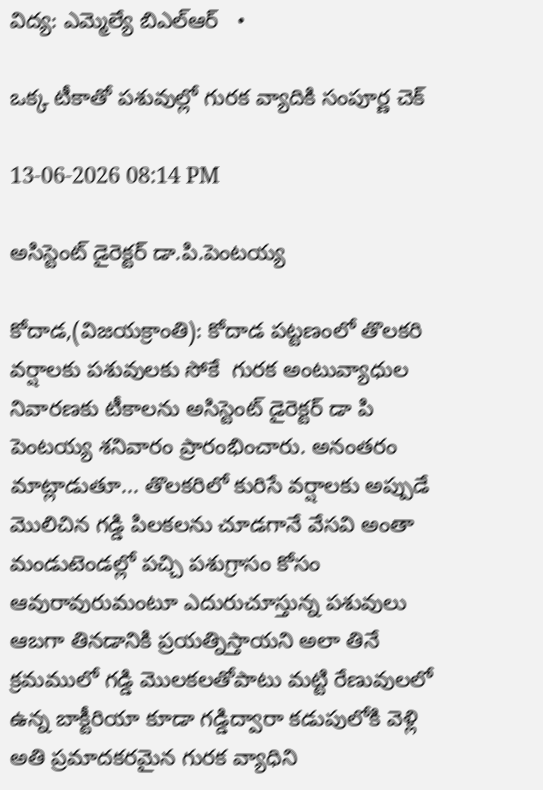విద్య: ఎమ్మెల్యే బిఎల్ఆర్   •

ఒక్క టీకాతో పశువుల్లో గురక వ్యాదికి సంపూర్ణ చెక్

13-06-2026 08:14 PM

అసిస్టెంట్ డైరెక్టర్ డా.పి.పెంటయ్య

కోదాడ,(విజయక్రాంతి): కోదాడ పట్టణంలో తొలకరి వర్షాలకు పశువులకు సోకే  గురక అంటువ్యాధుల నివారణకు టీకాలను అసిస్టెంట్ డైరెక్టర్ డా పి పెంటయ్య శనివారం ప్రారంభించారు. అనంతరం మాట్లాడుతూ... తొలకరిలో కురిసే వర్షాలకు అప్పుడే మొలిచిన గడ్డి పిలకలను చూడగానే వేసవి అంతా మండుటెండల్లో పచ్చి పశుగ్రాసం కోసం ఆవురావురుమంటూ ఎదురుచూస్తున్న పశువులు ఆబగా తినడానికి ప్రయత్నిస్తాయని అలా తినే క్రమములో గడ్డి మొలకలతోపాటు మట్టి రేణువులలో ఉన్న బాక్టీరియా కూడా గడ్డిద్వారా కడుపులోకి వెళ్లి అతి ప్రమాదకరమైన గురక వ్యాధిని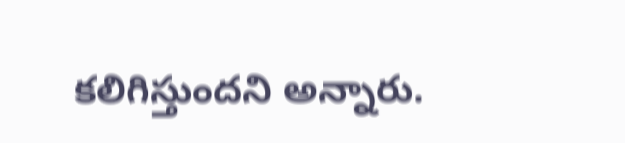కలిగిస్తుందని అన్నారు.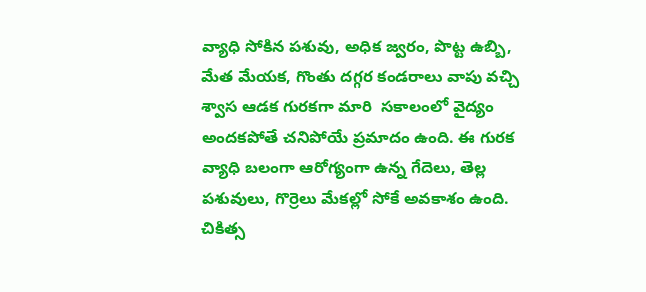వ్యాధి సోకిన పశువు, అధిక జ్వరం, పొట్ట ఉబ్బి, మేత మేయక, గొంతు దగ్గర కండరాలు వాపు వచ్చి శ్వాస ఆడక గురకగా మారి  సకాలంలో వైద్యం అందకపోతే చనిపోయే ప్రమాదం ఉంది. ఈ గురక వ్యాధి బలంగా ఆరోగ్యంగా ఉన్న గేదెలు, తెల్ల పశువులు, గొర్రెలు మేకల్లో సోకే అవకాశం ఉంది.  చికిత్స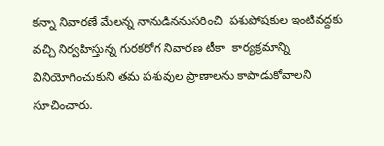కన్నా నివారణే మేలన్న నానుడిననుసరించి  పశుపోషకుల ఇంటివద్దకు వచ్చి నిర్వహిస్తున్న గురకరోగ నివారణ టీకా  కార్యక్రమాన్ని వినియోగించుకుని తమ పశువుల ప్రాణాలను కాపాడుకోవాలని సూచించారు.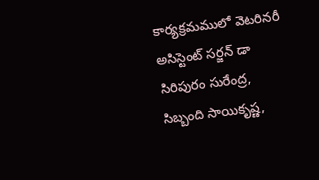కార్యక్రమములో వెటరినరీ అసిస్టెంట్ సర్జన్ డా సిరిపురం సురేంద్ర, సిబ్బంది సాయికృష్ణ,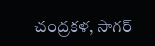చంద్రకళ, సాగర్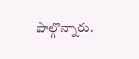పాల్గొన్నారు.